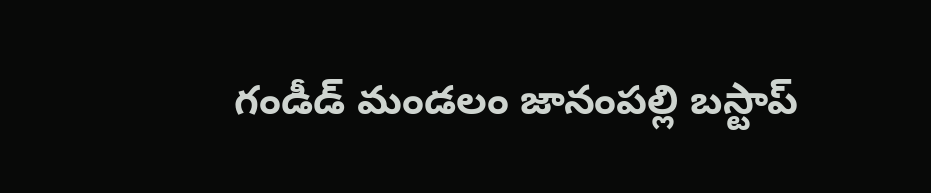గండీడ్ మండలం జానంపల్లి బస్టాప్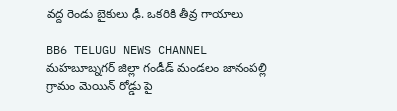వద్ద రెండు బైకులు ఢీ. ఒకరికి తీవ్ర గాయాలు

BB6 TELUGU NEWS CHANNEL
మహబూబ్నగర్ జిల్లా గండీడ్ మండలం జానంపల్లి గ్రామం మెయిన్ రోడ్డు పై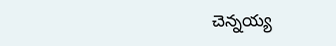చెన్నయ్య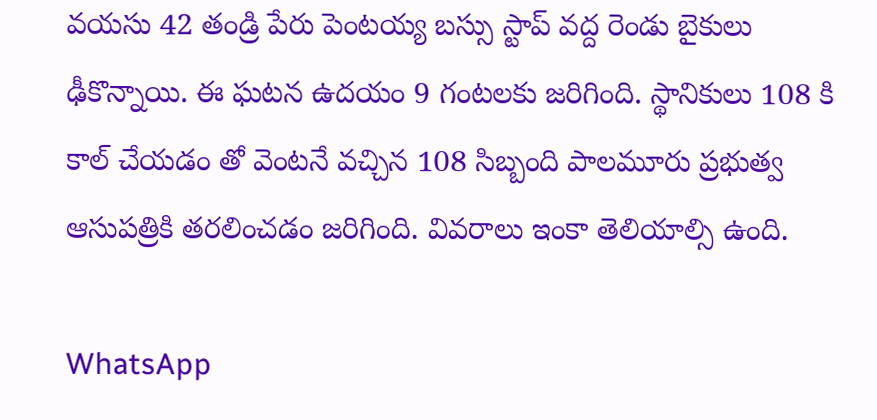వయసు 42 తండ్రి పేరు పెంటయ్య బస్సు స్టాప్ వద్ద రెండు బైకులు ఢీకొన్నాయి. ఈ ఘటన ఉదయం 9 గంటలకు జరిగింది. స్థానికులు 108 కి కాల్ చేయడం తో వెంటనే వచ్చిన 108 సిబ్బంది పాలమూరు ప్రభుత్వ ఆసుపత్రికి తరలించడం జరిగింది. వివరాలు ఇంకా తెలియాల్సి ఉంది.

WhatsApp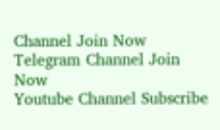Channel Join Now
Telegram Channel Join Now
Youtube Channel Subscribe